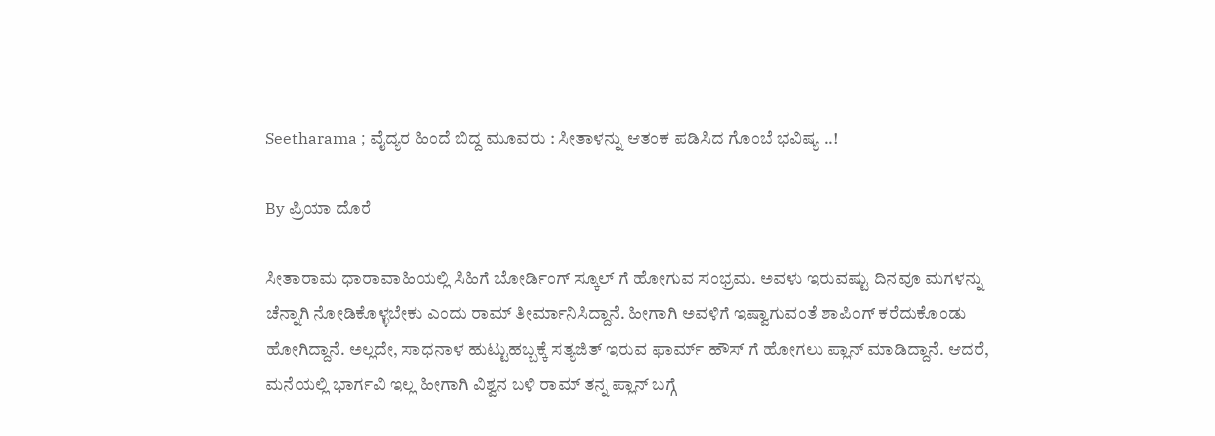Seetharama ; ವೈದ್ಯರ ಹಿಂದೆ ಬಿದ್ದ ಮೂವರು : ಸೀತಾಳನ್ನು ಆತಂಕ ಪಡಿಸಿದ ಗೊಂಬೆ ಭವಿಷ್ಯ ..!

By ಪ್ರಿಯಾ ದೊರೆ

ಸೀತಾರಾಮ ಧಾರಾವಾಹಿಯಲ್ಲಿ ಸಿಹಿಗೆ ಬೋರ್ಡಿಂಗ್ ಸ್ಕೂಲ್ ಗೆ ಹೋಗುವ ಸಂಭ್ರಮ. ಅವಳು ಇರುವಷ್ಟು ದಿನವೂ ಮಗಳನ್ನು ಚೆನ್ನಾಗಿ ನೋಡಿಕೊಳ್ಳಬೇಕು ಎಂದು ರಾಮ್ ತೀರ್ಮಾನಿಸಿದ್ದಾನೆ. ಹೀಗಾಗಿ ಅವಳಿಗೆ ಇಷ್ವಾಗುವಂತೆ ಶಾಪಿಂಗ್ ಕರೆದುಕೊಂಡು ಹೋಗಿದ್ದಾನೆ. ಅಲ್ಲದೇ, ಸಾಧನಾಳ ಹುಟ್ಟುಹಬ್ಬಕ್ಕೆ ಸತ್ಯಜಿತ್ ಇರುವ ಫಾರ್ಮ್ ಹೌಸ್ ಗೆ ಹೋಗಲು ಪ್ಲಾನ್ ಮಾಡಿದ್ದಾನೆ. ಆದರೆ, ಮನೆಯಲ್ಲಿ ಭಾರ್ಗವಿ ಇಲ್ಲ ಹೀಗಾಗಿ ವಿಶ್ವನ ಬಳಿ ರಾಮ್ ತನ್ನ ಪ್ಲಾನ್ ಬಗ್ಗೆ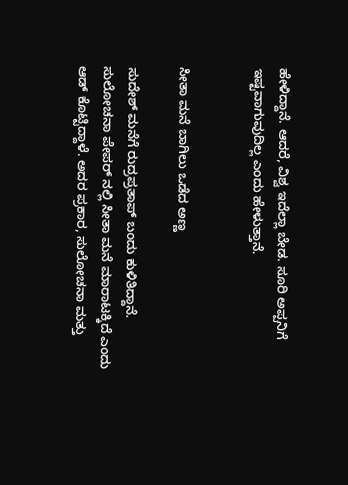ಹೇಳಿದ್ದಾನೆ. ಆದರೆ, ವಿಶ್ವ ಇದೆಲ್ಲಾ ಬೇಡ. ಸೂರಿ ಅಪ್ಪನಿಗೆ ಇಷ್ಟವಾಗುವುದಿಲ್ಲ ಎಂದು ಹೇಳುತ್ತಾನೆ.


ಸೀತಾ ಮನೆ ಬಾಗಿಲು ಒಡೆದ ಅಣ್ಣ

ಸುದೇಶ್ ಮನೆಗೆ ರುದ್ರಪ್ರತಾಪ್ ಬಂದು ಕುಳಿತಿದ್ದಾನೆ. ಸುಲೋಚನಾ ಪೇಪರ್ ನಲ್ಲಿ ಸೀತಾ ಮನೆ ಮಾರಾಟಕ್ಕಿದೆ ಎಂದು ಆಡ್ ಕೊಟ್ಟಿದ್ದಾಳೆ. ಅದರ ಪ್ರಕಾರ, ಸುಲೋಚನಾ ಮತ್ತು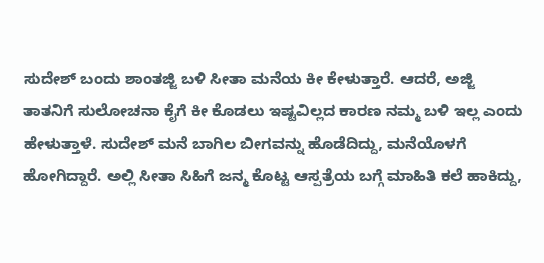ಸುದೇಶ್ ಬಂದು ಶಾಂತಜ್ಜಿ ಬಳಿ ಸೀತಾ ಮನೆಯ ಕೀ ಕೇಳುತ್ತಾರೆ. ಆದರೆ, ಅಜ್ಜಿ ತಾತನಿಗೆ ಸುಲೋಚನಾ ಕೈಗೆ ಕೀ ಕೊಡಲು ಇಷ್ಟವಿಲ್ಲದ ಕಾರಣ ನಮ್ಮ ಬಳಿ ಇಲ್ಲ ಎಂದು ಹೇಳುತ್ತಾಳೆ. ಸುದೇಶ್ ಮನೆ ಬಾಗಿಲ ಬೀಗವನ್ನು ಹೊಡೆದಿದ್ದು, ಮನೆಯೊಳಗೆ ಹೋಗಿದ್ದಾರೆ. ಅಲ್ಲಿ ಸೀತಾ ಸಿಹಿಗೆ ಜನ್ಮ ಕೊಟ್ಟ ಆಸ್ಪತ್ರೆಯ ಬಗ್ಗೆ ಮಾಹಿತಿ ಕಲೆ ಹಾಕಿದ್ದು,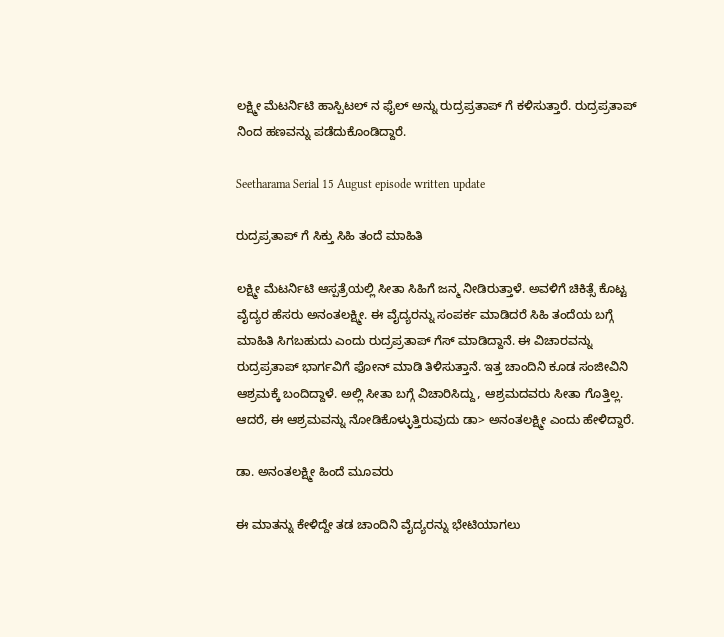ಲಕ್ಷ್ಮೀ ಮೆಟರ್ನಿಟಿ ಹಾಸ್ಪಿಟಲ್ ನ ಫೈಲ್ ಅನ್ನು ರುದ್ರಪ್ರತಾಪ್ ಗೆ ಕಳಿಸುತ್ತಾರೆ. ರುದ್ರಪ್ರತಾಪ್ ನಿಂದ ಹಣವನ್ನು ಪಡೆದುಕೊಂಡಿದ್ದಾರೆ.

Seetharama Serial 15 August episode written update

ರುದ್ರಪ್ರತಾಪ್ ಗೆ ಸಿಕ್ತು ಸಿಹಿ ತಂದೆ ಮಾಹಿತಿ

ಲಕ್ಷ್ಮೀ ಮೆಟರ್ನಿಟಿ ಆಸ್ಪತ್ರೆಯಲ್ಲಿ ಸೀತಾ ಸಿಹಿಗೆ ಜನ್ಮ ನೀಡಿರುತ್ತಾಳೆ. ಅವಳಿಗೆ ಚಿಕಿತ್ಸೆ ಕೊಟ್ಟ ವೈದ್ಯರ ಹೆಸರು ಅನಂತಲಕ್ಷ್ಮೀ. ಈ ವೈದ್ಯರನ್ನು ಸಂಪರ್ಕ ಮಾಡಿದರೆ ಸಿಹಿ ತಂದೆಯ ಬಗ್ಗೆ ಮಾಹಿತಿ ಸಿಗಬಹುದು ಎಂದು ರುದ್ರಪ್ರತಾಪ್ ಗೆಸ್ ಮಾಡಿದ್ದಾನೆ. ಈ ವಿಚಾರವನ್ನು ರುದ್ರಪ್ರತಾಪ್ ಭಾರ್ಗವಿಗೆ ಫೋನ್ ಮಾಡಿ ತಿಳಿಸುತ್ತಾನೆ. ಇತ್ತ ಚಾಂದಿನಿ ಕೂಡ ಸಂಜೀವಿನಿ ಆಶ್ರಮಕ್ಕೆ ಬಂದಿದ್ದಾಳೆ. ಅಲ್ಲಿ ಸೀತಾ ಬಗ್ಗೆ ವಿಚಾರಿಸಿದ್ದು, ಆಶ್ರಮದವರು ಸೀತಾ ಗೊತ್ತಿಲ್ಲ. ಆದರೆ, ಈ ಆಶ್ರಮವನ್ನು ನೋಡಿಕೊಳ್ಳುತ್ತಿರುವುದು ಡಾ> ಅನಂತಲಕ್ಷ್ಮೀ ಎಂದು ಹೇಳಿದ್ದಾರೆ.

ಡಾ. ಅನಂತಲಕ್ಷ್ಮೀ ಹಿಂದೆ ಮೂವರು

ಈ ಮಾತನ್ನು ಕೇಳಿದ್ದೇ ತಡ ಚಾಂದಿನಿ ವೈದ್ಯರನ್ನು ಭೇಟಿಯಾಗಲು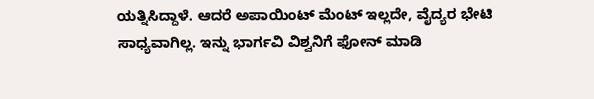ಯತ್ನಿಸಿದ್ದಾಳೆ. ಆದರೆ ಅಪಾಯಿಂಟ್ ಮೆಂಟ್ ಇಲ್ಲದೇ, ವೈದ್ಯರ ಭೇಟಿ ಸಾಧ್ಯವಾಗಿಲ್ಲ. ಇನ್ನು ಭಾರ್ಗವಿ ವಿಶ್ವನಿಗೆ ಫೋನ್ ಮಾಡಿ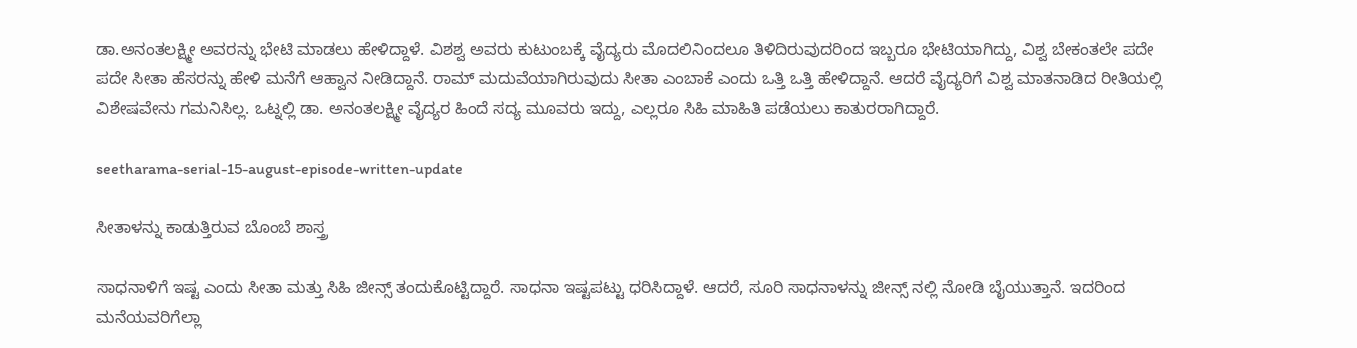ಡಾ.ಅನಂತಲಕ್ಷ್ಮೀ ಅವರನ್ನು ಭೇಟಿ ಮಾಡಲು ಹೇಳಿದ್ದಾಳೆ. ವಿಶಶ್ವ ಅವರು ಕುಟುಂಬಕ್ಕೆ ವೈದ್ಯರು ಮೊದಲಿನಿಂದಲೂ ತಿಳಿದಿರುವುದರಿಂದ ಇಬ್ಬರೂ ಭೇಟಿಯಾಗಿದ್ದು, ವಿಶ್ವ ಬೇಕಂತಲೇ ಪದೇ ಪದೇ ಸೀತಾ ಹೆಸರನ್ನು ಹೇಳಿ ಮನೆಗೆ ಆಹ್ವಾನ ನೀಡಿದ್ದಾನೆ. ರಾಮ್ ಮದುವೆಯಾಗಿರುವುದು ಸೀತಾ ಎಂಬಾಕೆ ಎಂದು ಒತ್ತಿ ಒತ್ತಿ ಹೇಳಿದ್ದಾನೆ. ಆದರೆ ವೈದ್ಯರಿಗೆ ವಿಶ್ವ ಮಾತನಾಡಿದ ರೀತಿಯಲ್ಲಿ ವಿಶೇಷವೇನು ಗಮನಿಸಿಲ್ಲ. ಒಟ್ನಲ್ಲಿ ಡಾ. ಅನಂತಲಕ್ಷ್ಮೀ ವೈದ್ಯರ ಹಿಂದೆ ಸದ್ಯ ಮೂವರು ಇದ್ದು, ಎಲ್ಲರೂ ಸಿಹಿ ಮಾಹಿತಿ ಪಡೆಯಲು ಕಾತುರರಾಗಿದ್ದಾರೆ.

seetharama-serial-15-august-episode-written-update

ಸೀತಾಳನ್ನು ಕಾಡುತ್ತಿರುವ ಬೊಂಬೆ ಶಾಸ್ತ್ರ

ಸಾಧನಾಳಿಗೆ ಇಷ್ಟ ಎಂದು ಸೀತಾ ಮತ್ತು ಸಿಹಿ ಜೀನ್ಸ್ ತಂದುಕೊಟ್ಟಿದ್ದಾರೆ. ಸಾಧನಾ ಇಷ್ಟಪಟ್ಟು ಧರಿಸಿದ್ದಾಳೆ. ಆದರೆ, ಸೂರಿ ಸಾಧನಾಳನ್ನು ಜೀನ್ಸ್ ನಲ್ಲಿ ನೋಡಿ ಬೈಯುತ್ತಾನೆ. ಇದರಿಂದ ಮನೆಯವರಿಗೆಲ್ಲಾ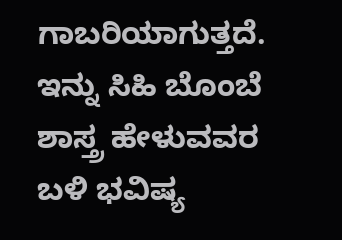ಗಾಬರಿಯಾಗುತ್ತದೆ. ಇನ್ನು ಸಿಹಿ ಬೊಂಬೆ ಶಾಸ್ತ್ರ ಹೇಳುವವರ ಬಳಿ ಭವಿಷ್ಯ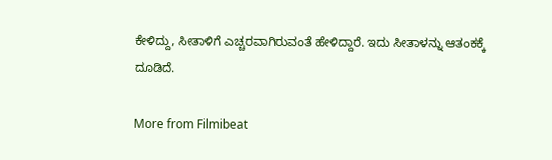ಕೇಳಿದ್ದು, ಸೀತಾಳಿಗೆ ಎಚ್ಚರವಾಗಿರುವಂತೆ ಹೇಳಿದ್ದಾರೆ. ಇದು ಸೀತಾಳನ್ನು ಆತಂಕಕ್ಕೆ ದೂಡಿದೆ.

More from Filmibeat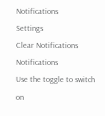Notifications
Settings
Clear Notifications
Notifications
Use the toggle to switch on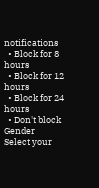notifications
  • Block for 8 hours
  • Block for 12 hours
  • Block for 24 hours
  • Don't block
Gender
Select your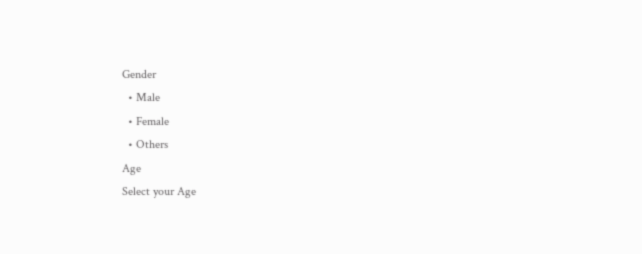Gender
  • Male
  • Female
  • Others
Age
Select your Age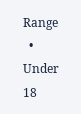Range
  • Under 18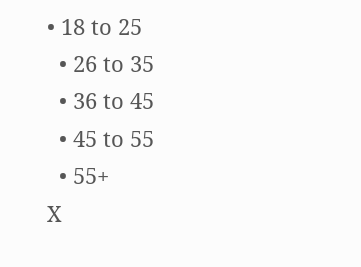• 18 to 25
  • 26 to 35
  • 36 to 45
  • 45 to 55
  • 55+
X